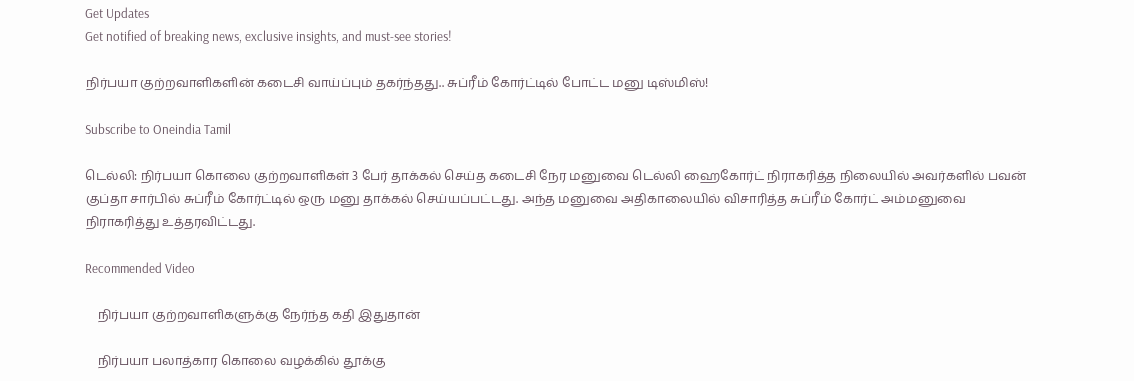Get Updates
Get notified of breaking news, exclusive insights, and must-see stories!

நிர்பயா குற்றவாளிகளின் கடைசி வாய்ப்பும் தகர்ந்தது.. சுப்ரீம் கோர்ட்டில் போட்ட மனு டிஸ்மிஸ்!

Subscribe to Oneindia Tamil

டெல்லி: நிர்பயா கொலை குற்றவாளிகள் 3 பேர் தாக்கல் செய்த கடைசி நேர மனுவை டெல்லி ஹைகோர்ட் நிராகரித்த நிலையில் அவர்களில் பவன் குப்தா சார்பில் சுப்ரீம் கோர்ட்டில் ஒரு மனு தாக்கல் செய்யப்பட்டது. அந்த மனுவை அதிகாலையில் விசாரித்த சுப்ரீம் கோர்ட் அம்மனுவை நிராகரித்து உத்தரவிட்டது.

Recommended Video

    நிர்பயா குற்றவாளிகளுக்கு நேர்ந்த கதி இதுதான்

    நிர்பயா பலாத்கார கொலை வழக்கில் தூக்கு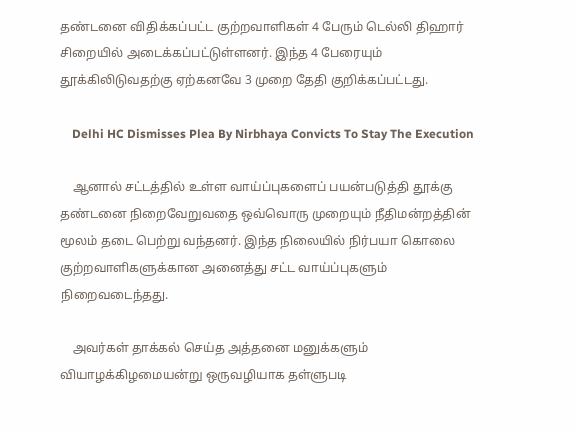தண்டனை விதிக்கப்பட்ட குற்றவாளிகள் 4 பேரும் டெல்லி திஹார் சிறையில் அடைக்கப்பட்டுள்ளனர். இந்த 4 பேரையும் தூக்கிலிடுவதற்கு ஏற்கனவே 3 முறை தேதி குறிக்கப்பட்டது.

    Delhi HC Dismisses Plea By Nirbhaya Convicts To Stay The Execution

    ஆனால் சட்டத்தில் உள்ள வாய்ப்புகளைப் பயன்படுத்தி தூக்கு தண்டனை நிறைவேறுவதை ஒவ்வொரு முறையும் நீதிமன்றத்தின் மூலம் தடை பெற்று வந்தனர். இந்த நிலையில் நிர்பயா கொலை குற்றவாளிகளுக்கான அனைத்து சட்ட வாய்ப்புகளும் நிறைவடைந்தது.

    அவர்கள் தாக்கல் செய்த அத்தனை மனுக்களும் வியாழக்கிழமையன்று ஒருவழியாக தள்ளுபடி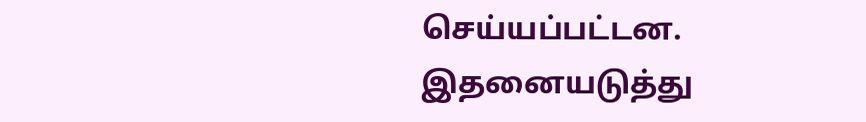செய்யப்பட்டன. இதனையடுத்து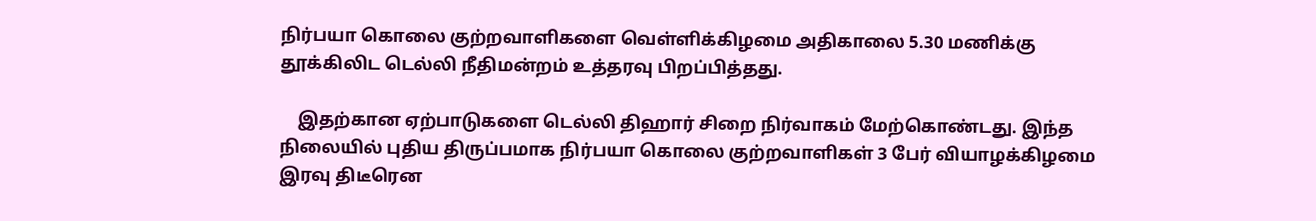நிர்பயா கொலை குற்றவாளிகளை வெள்ளிக்கிழமை அதிகாலை 5.30 மணிக்கு தூக்கிலிட டெல்லி நீதிமன்றம் உத்தரவு பிறப்பித்தது.

    இதற்கான ஏற்பாடுகளை டெல்லி திஹார் சிறை நிர்வாகம் மேற்கொண்டது. இந்த நிலையில் புதிய திருப்பமாக நிர்பயா கொலை குற்றவாளிகள் 3 பேர் வியாழக்கிழமை இரவு திடீரென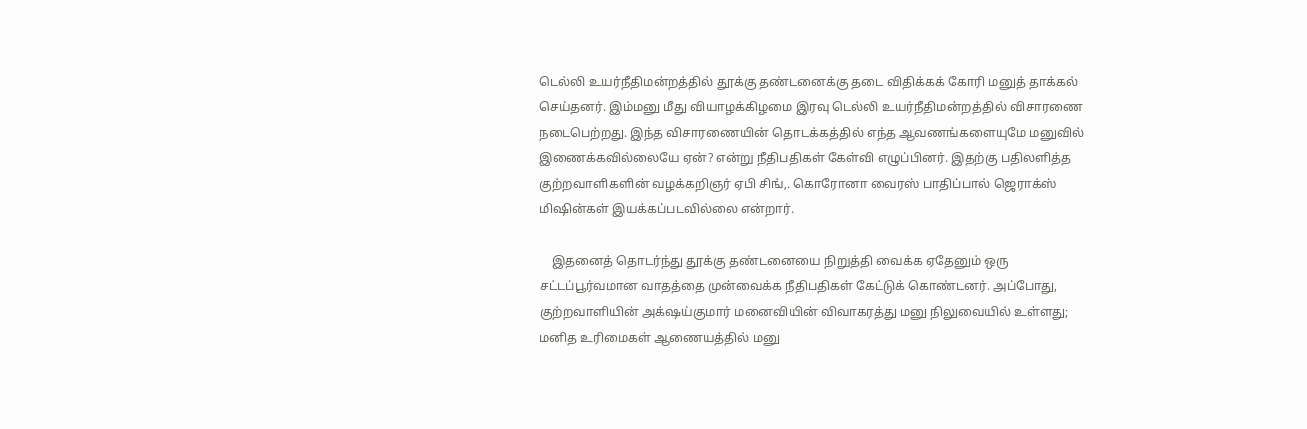டெல்லி உயர்நீதிமன்றத்தில் தூக்கு தண்டனைக்கு தடை விதிக்கக் கோரி மனுத் தாக்கல் செய்தனர். இம்மனு மீது வியாழக்கிழமை இரவு டெல்லி உயர்நீதிமன்றத்தில் விசாரணை நடைபெற்றது. இந்த விசாரணையின் தொடக்கத்தில் எந்த ஆவணங்களையுமே மனுவில் இணைக்கவில்லையே ஏன்? என்று நீதிபதிகள் கேள்வி எழுப்பினர். இதற்கு பதிலளித்த குற்றவாளிகளின் வழக்கறிஞர் ஏபி சிங்,. கொரோனா வைரஸ் பாதிப்பால் ஜெராக்ஸ் மிஷின்கள் இயக்கப்படவில்லை என்றார்.

    இதனைத் தொடர்ந்து தூக்கு தண்டனையை நிறுத்தி வைக்க ஏதேனும் ஒரு சட்டப்பூர்வமான வாதத்தை முன்வைக்க நீதிபதிகள் கேட்டுக் கொண்டனர். அப்போது, குற்றவாளியின் அக்‌ஷய்குமார் மனைவியின் விவாகரத்து மனு நிலுவையில் உள்ளது; மனித உரிமைகள் ஆணையத்தில் மனு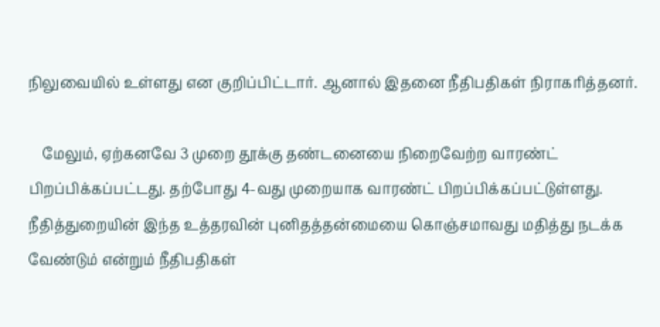நிலுவையில் உள்ளது என குறிப்பிட்டார். ஆனால் இதனை நீதிபதிகள் நிராகரித்தனர்.

    மேலும், ஏற்கனவே 3 முறை தூக்கு தண்டனையை நிறைவேற்ற வாரண்ட் பிறப்பிக்கப்பட்டது. தற்போது 4-வது முறையாக வாரண்ட் பிறப்பிக்கப்பட்டுள்ளது. நீதித்துறையின் இந்த உத்தரவின் புனிதத்தன்மையை கொஞ்சமாவது மதித்து நடக்க வேண்டும் என்றும் நீதிபதிகள்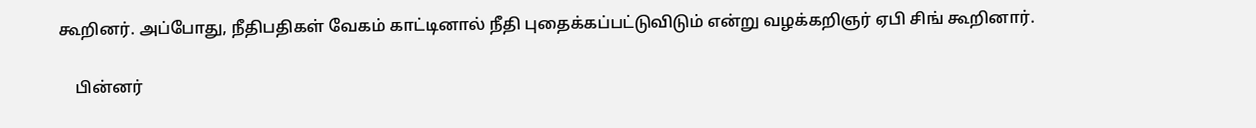கூறினர். அப்போது, நீதிபதிகள் வேகம் காட்டினால் நீதி புதைக்கப்பட்டுவிடும் என்று வழக்கறிஞர் ஏபி சிங் கூறினார்.

    பின்னர்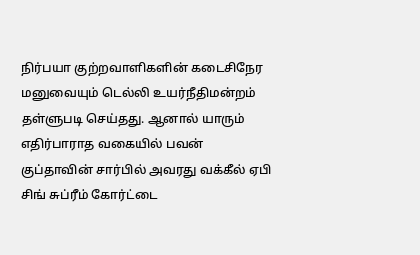நிர்பயா குற்றவாளிகளின் கடைசிநேர மனுவையும் டெல்லி உயர்நீதிமன்றம் தள்ளுபடி செய்தது. ஆனால் யாரும் எதிர்பாராத வகையில் பவன் குப்தாவின் சார்பில் அவரது வக்கீல் ஏபி சிங் சுப்ரீம் கோர்ட்டை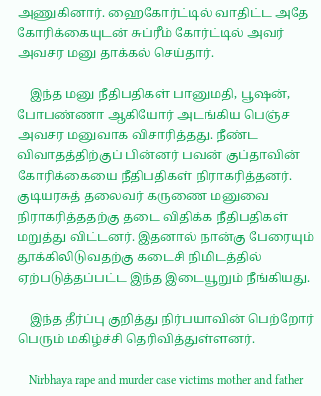அணுகினார். ஹைகோர்ட்டில் வாதிட்ட அதே கோரிக்கையுடன் சுப்ரீம் கோர்ட்டில் அவர் அவசர மனு தாக்கல் செய்தார்.

    இந்த மனு நீதிபதிகள் பானுமதி, பூஷன், போபண்ணா ஆகியோர் அடங்கிய பெஞ்ச அவசர மனுவாக விசாரித்தது. நீண்ட விவாதத்திற்குப் பின்னர் பவன் குப்தாவின் கோரிக்கையை நீதிபதிகள் நிராகரித்தனர். குடியரசுத் தலைவர் கருணை மனுவை நிராகரித்ததற்கு தடை விதிக்க நீதிபதிகள் மறுத்து விட்டனர். இதனால் நான்கு பேரையும் தூக்கிலிடுவதற்கு கடைசி நிமிடத்தில் ஏற்படுத்தப்பட்ட இந்த இடையூறும் நீங்கியது.

    இந்த தீர்ப்பு குறித்து நிர்பயாவின் பெற்றோர் பெரும் மகிழ்ச்சி தெரிவித்துள்ளனர்.

    Nirbhaya rape and murder case victims mother and father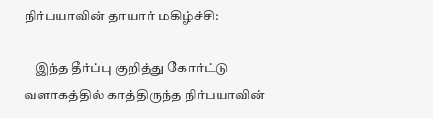நிர்பயாவின் தாயார் மகிழ்ச்சி:

    இந்த தீர்ப்பு குறித்து கோர்ட்டு வளாகத்தில் காத்திருந்த நிர்பயாவின்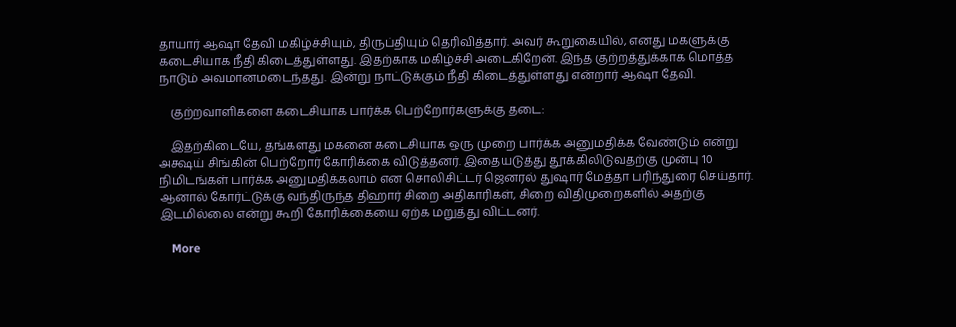தாயார் ஆஷா தேவி மகிழ்ச்சியும், திருப்தியும் தெரிவித்தார். அவர் கூறுகையில், எனது மகளுக்கு கடைசியாக நீதி கிடைத்துள்ளது. இதற்காக மகிழ்ச்சி அடைகிறேன். இந்த குற்றத்துக்காக மொத்த நாடும் அவமானமடைந்தது. இன்று நாட்டுக்கும் நீதி கிடைத்துள்ளது என்றார் ஆஷா தேவி.

    குற்றவாளிகளை கடைசியாக பார்க்க பெற்றோர்களுக்கு தடை:

    இதற்கிடையே, தங்களது மகனை கடைசியாக ஒரு முறை பார்க்க அனுமதிக்க வேண்டும் என்று அக்ஷய் சிங்கின் பெற்றோர் கோரிக்கை விடுத்தனர். இதையடுத்து தூக்கிலிடுவதற்கு முன்பு 10 நிமிடங்கள் பார்க்க அனுமதிக்கலாம் என சொலிசிட்டர் ஜெனரல் துஷார் மேத்தா பரிந்துரை செய்தார். ஆனால் கோர்ட்டுக்கு வந்திருந்த திஹார் சிறை அதிகாரிகள், சிறை விதிமுறைகளில் அதற்கு இடமில்லை என்று கூறி கோரிக்கையை ஏற்க மறுத்து விட்டனர்.

    More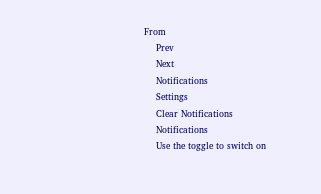From
    Prev
    Next
    Notifications
    Settings
    Clear Notifications
    Notifications
    Use the toggle to switch on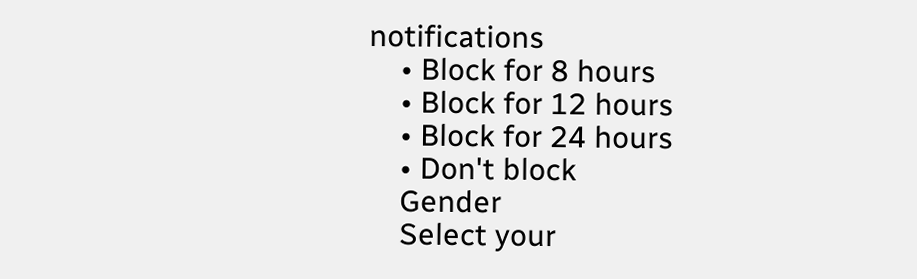notifications
    • Block for 8 hours
    • Block for 12 hours
    • Block for 24 hours
    • Don't block
    Gender
    Select your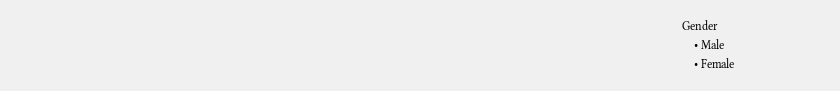Gender
    • Male
    • Female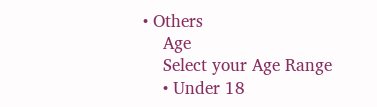• Others
    Age
    Select your Age Range
    • Under 18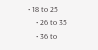• 18 to 25
    • 26 to 35
    • 36 to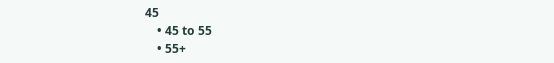45
    • 45 to 55
    • 55+